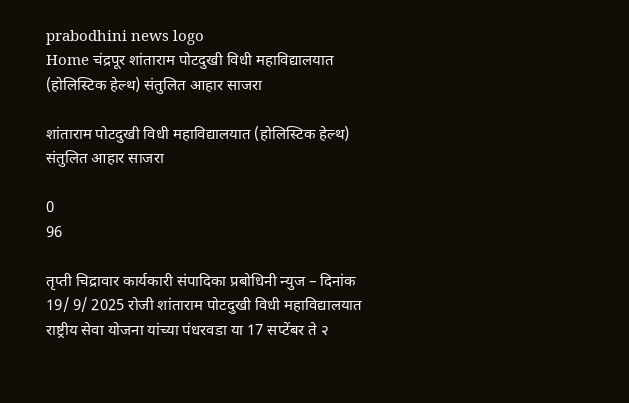prabodhini news logo
Home चंद्रपूर शांताराम पोटदुखी विधी महाविद्यालयात (होलिस्टिक हेल्थ) संतुलित आहार साजरा

शांताराम पोटदुखी विधी महाविद्यालयात (होलिस्टिक हेल्थ) संतुलित आहार साजरा

0
96

तृप्ती चिद्रावार कार्यकारी संपादिका प्रबोधिनी न्युज – दिनांक 19/ 9/ 2025 रोजी शांताराम पोटदुखी विधी महाविद्यालयात राष्ट्रीय सेवा योजना यांच्या पंधरवडा या 17 सप्टेंबर ते २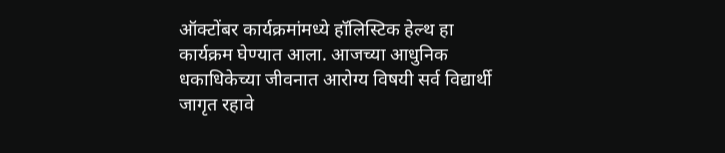ऑक्टोंबर कार्यक्रमांमध्ये हॉलिस्टिक हेल्थ हा कार्यक्रम घेण्यात आला. आजच्या आधुनिक धकाधिकेच्या जीवनात आरोग्य विषयी सर्व विद्यार्थी जागृत रहावे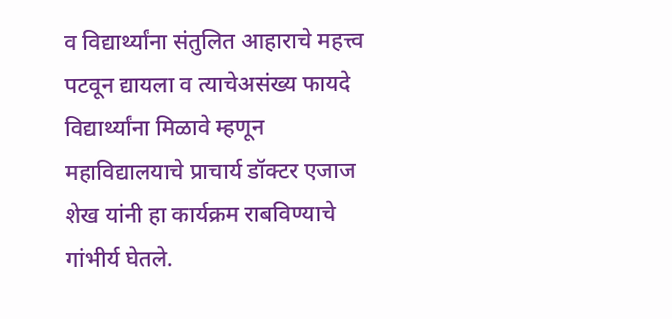व विद्यार्थ्यांना संतुलित आहाराचे महत्त्व पटवून द्यायला व त्याचेअसंख्य फायदे विद्यार्थ्यांना मिळावे म्हणून महाविद्यालयाचे प्राचार्य डॉक्टर एजाज शेख यांनी हा कार्यक्रम राबविण्याचे गांभीर्य घेतले.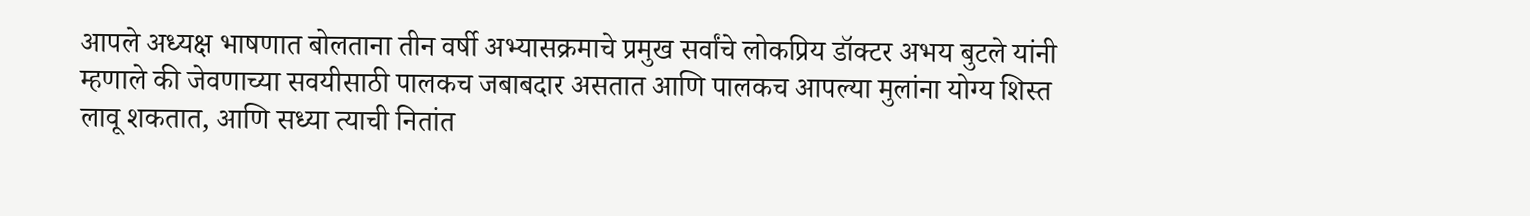आपले अध्यक्ष भाषणात बोलताना तीन वर्षी अभ्यासक्रमाचे प्रमुख सर्वांचे लोकप्रिय डॉक्टर अभय बुटले यांनी म्हणाले की जेवणाच्या सवयीसाठी पालकच जबाबदार असतात आणि पालकच आपल्या मुलांना योग्य शिस्त लावू शकतात, आणि सध्या त्याची नितांत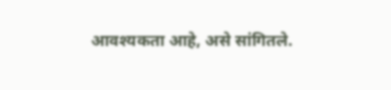आवश्यकता आहे, असे सांगितले.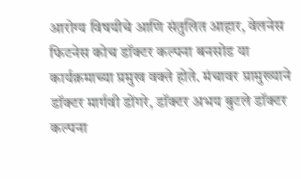आरोग्य विषयीचे आणि संतुलित आहार, वेलनेस फिटनेस कोच डॉक्टर कल्पना बनसोड या कार्यक्रमाच्या प्रमुख वक्ते होते. मंचावर प्रामुख्याने डॉक्टर मार्गवी डोंगरे, डॉक्टर अभय बुटले डॉक्टर कल्पना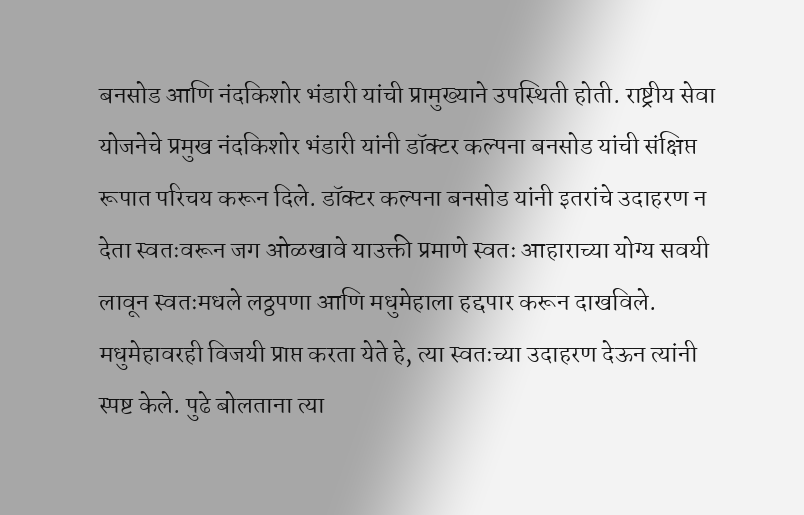बनसोड आणि नंदकिशोर भंडारी यांची प्रामुख्याने उपस्थिती होती. राष्ट्रीय सेवा योजनेचे प्रमुख नंदकिशोर भंडारी यांनी डॉक्टर कल्पना बनसोड यांची संक्षिप्त रूपात परिचय करून दिले. डॉक्टर कल्पना बनसोड यांनी इतरांचे उदाहरण न देता स्वतःवरून जग ओळखावे याउक्ती प्रमाणे स्वतः आहाराच्या योग्य सवयी लावून स्वतःमधले लठ्ठपणा आणि मधुमेहाला हद्दपार करून दाखविले. मधुमेहावरही विजयी प्राप्त करता येते हे, त्या स्वतःच्या उदाहरण देऊन त्यांनी स्पष्ट केले. पुढे बोलताना त्या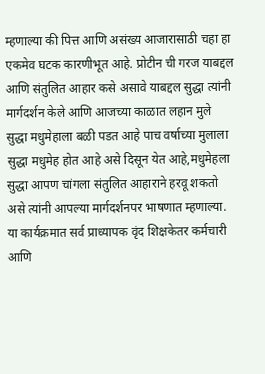म्हणाल्या की पित्त आणि असंख्य आजारासाठी चहा हा एकमेव घटक कारणीभूत आहे. प्रोटीन ची गरज याबद्दल आणि संतुलित आहार कसे असावे याबद्दल सुद्धा त्यांनी मार्गदर्शन केले आणि आजच्या काळात लहान मुले सुद्धा मधुमेहाला बळी पडत आहे पाच वर्षाच्या मुलाला सुद्धा मधुमेह होत आहे असे दिसून येत आहे,मधुमेहला सुद्धा आपण चांगला संतुलित आहाराने हरवू शकतो असे त्यांनी आपल्या मार्गदर्शनपर भाषणात म्हणाल्या. या कार्यक्रमात सर्व प्राध्यापक वृंद शिक्षकेतर कर्मचारी आणि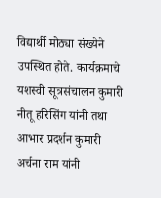विद्यार्थी मोठ्या संख्येने उपस्थित होते. कार्यक्रमाचे यशस्वी सूत्रसंचालन कुमारी नीतू हरिसिंग यांनी तथा आभार प्रदर्शन कुमारी अर्चना राम यांनी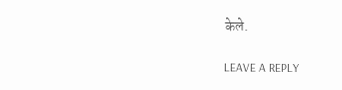केले.

LEAVE A REPLY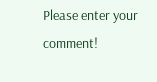Please enter your comment!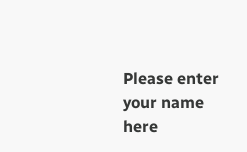Please enter your name here